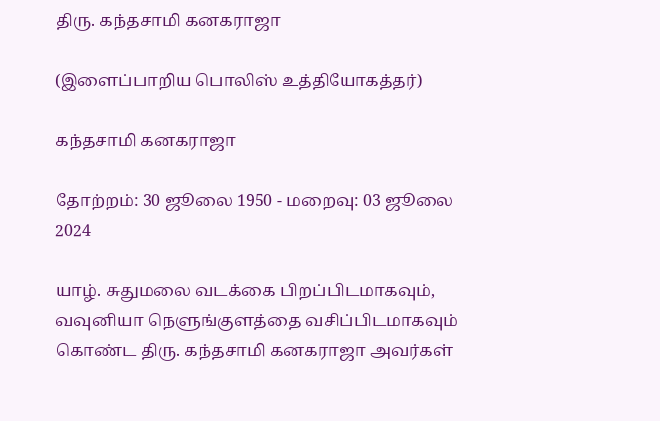திரு. கந்தசாமி கனகராஜா

(இளைப்பாறிய பொலிஸ் உத்தியோகத்தர்)

கந்தசாமி கனகராஜா

தோற்றம்: 30 ஜூலை 1950 - மறைவு: 03 ஜூலை 2024

யாழ். சுதுமலை வடக்கை பிறப்பிடமாகவும், வவுனியா நெளுங்குளத்தை வசிப்பிடமாகவும் கொண்ட திரு. கந்தசாமி கனகராஜா அவர்கள்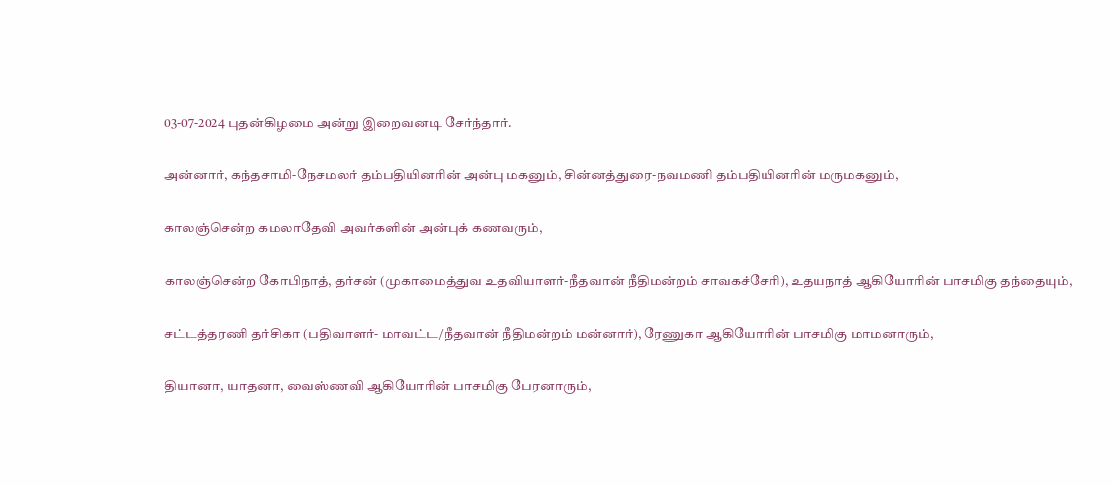03-07-2024 புதன்கிழமை அன்று இறைவனடி சேர்ந்தார்.

அன்னார், கந்தசாமி-நேசமலர் தம்பதியினரின் அன்பு மகனும், சின்னத்துரை-நவமணி தம்பதியினரின் மருமகனும்,

காலஞ்சென்ற கமலாதேவி அவர்களின் அன்புக் கணவரும்,

காலஞ்சென்ற கோபிநாத், தர்சன் (முகாமைத்துவ உதவியாளர்-நீதவான் நீதிமன்றம் சாவகச்சேரி), உதயநாத் ஆகியோரின் பாசமிகு தந்தையும்,

சட்டத்தரணி தர்சிகா (பதிவாளர்- மாவட்ட/நீதவான் நீதிமன்றம் மன்னார்), ரேணுகா ஆகியோரின் பாசமிகு மாமனாரும்,

தியானா, யாதனா, வைஸ்ணவி ஆகியோரின் பாசமிகு பேரனாரும்,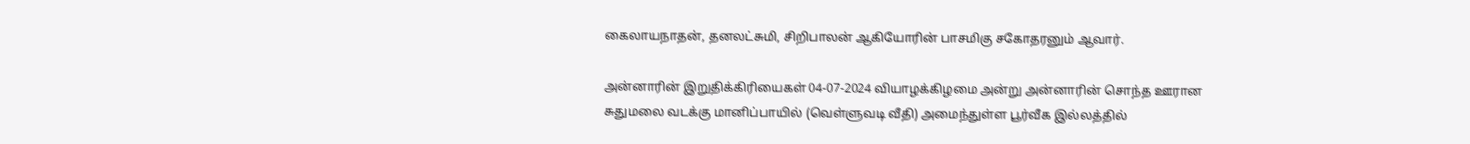கைலாயநாதன், தனலட்சுமி, சிறிபாலன் ஆகியோரின் பாசமிகு சகோதரனும் ஆவார்.

அன்னாரின் இறுதிக்கிரியைகள் 04-07-2024 வியாழக்கிழமை அன்று அன்னாரின் சொந்த ஊரான சுதுமலை வடக்கு மானிப்பாயில் (வெள்ளுவடி வீதி) அமைந்துள்ள பூர்வீக இல்லத்தில்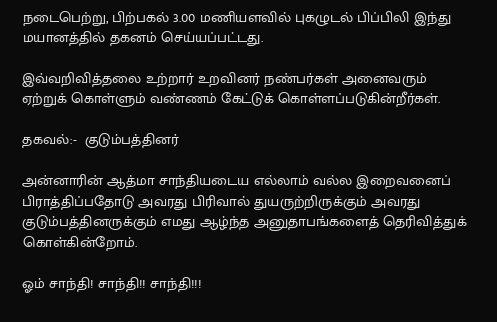நடைபெற்று, பிற்பகல் 3.00 மணியளவில் புகழுடல் பிப்பிலி இந்து மயானத்தில் தகனம் செய்யப்பட்டது.

இவ்வறிவித்தலை உற்றார் உறவினர் நண்பர்கள் அனைவரும் ஏற்றுக் கொள்ளும் வண்ணம் கேட்டுக் கொள்ளப்படுகின்றீர்கள்.

தகவல்:-  குடும்பத்தினர்

அன்னாரின் ஆத்மா சாந்தியடைய எல்லாம் வல்ல இறைவனைப்  பிராத்திப்பதோடு அவரது பிரிவால் துயருற்றிருக்கும் அவரது குடும்பத்தினருக்கும் எமது ஆழ்ந்த அனுதாபங்களைத் தெரிவித்துக் கொள்கின்றோம்.

ஓம் சாந்தி! சாந்தி!! சாந்தி!!!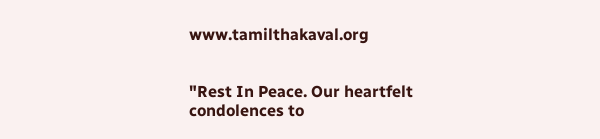www.tamilthakaval.org


"Rest In Peace. Our heartfelt condolences to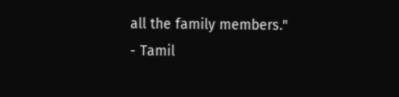all the family members."
- Tamil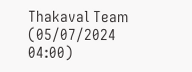Thakaval Team (05/07/2024 04:00)